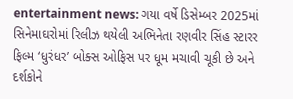entertainment news: ગયા વર્ષે ડિસેમ્બર 2025માં સિનેમાઘરોમાં રિલીઝ થયેલી અભિનેતા રણવીર સિંહ સ્ટારર ફિલ્મ ‘ધુરંધર’ બોક્સ ઓફિસ પર ધૂમ મચાવી ચૂકી છે અને દર્શકોને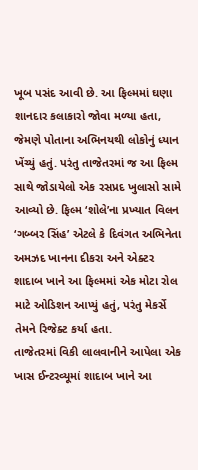ખૂબ પસંદ આવી છે. આ ફિલ્મમાં ઘણા શાનદાર કલાકારો જોવા મળ્યા હતા, જેમણે પોતાના અભિનયથી લોકોનું ધ્યાન ખેંચ્યું હતું. પરંતુ તાજેતરમાં જ આ ફિલ્મ સાથે જોડાયેલો એક રસપ્રદ ખુલાસો સામે આવ્યો છે. ફિલ્મ ‘શોલે’ના પ્રખ્યાત વિલન ‘ગબ્બર સિંહ’ એટલે કે દિવંગત અભિનેતા અમઝદ ખાનના દીકરા અને એક્ટર શાદાબ ખાને આ ફિલ્મમાં એક મોટા રોલ માટે ઓડિશન આપ્યું હતું, પરંતુ મેકર્સે તેમને રિજેક્ટ કર્યા હતા.
તાજેતરમાં વિકી લાલવાનીને આપેલા એક ખાસ ઈન્ટરવ્યૂમાં શાદાબ ખાને આ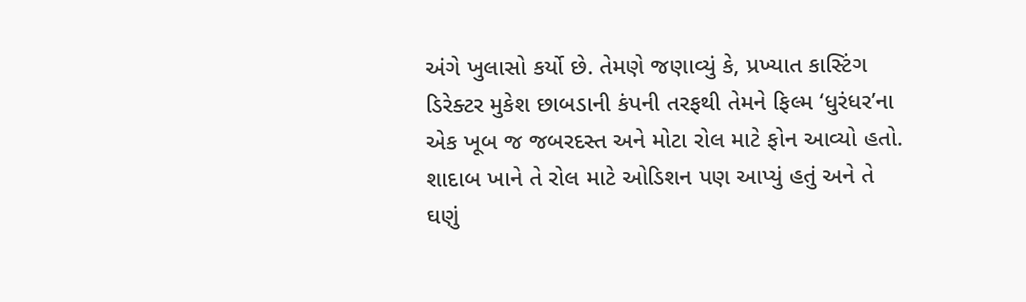અંગે ખુલાસો કર્યો છે. તેમણે જણાવ્યું કે, પ્રખ્યાત કાસ્ટિંગ ડિરેક્ટર મુકેશ છાબડાની કંપની તરફથી તેમને ફિલ્મ ‘ધુરંધર’ના એક ખૂબ જ જબરદસ્ત અને મોટા રોલ માટે ફોન આવ્યો હતો. શાદાબ ખાને તે રોલ માટે ઓડિશન પણ આપ્યું હતું અને તે ઘણું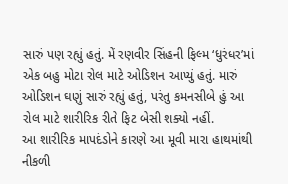સારું પણ રહ્યું હતું. મેં રણવીર સિંહની ફિલ્મ ‘ધુરંધર’માં એક બહુ મોટા રોલ માટે ઓડિશન આપ્યું હતું. મારું ઓડિશન ઘણું સારું રહ્યું હતું, પરંતુ કમનસીબે હું આ રોલ માટે શારીરિક રીતે ફિટ બેસી શક્યો નહીં.
આ શારીરિક માપદંડોને કારણે આ મૂવી મારા હાથમાંથી નીકળી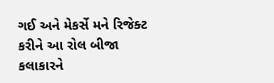ગઈ અને મેકર્સે મને રિજેક્ટ કરીને આ રોલ બીજા કલાકારને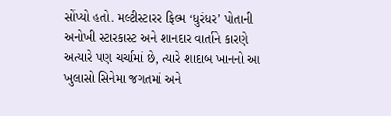સોંપ્યો હતો. મલ્ટીસ્ટારર ફિલ્મ ‘ધુરંધર’ પોતાની અનોખી સ્ટારકાસ્ટ અને શાનદાર વાર્તાને કારણે અત્યારે પણ ચર્ચામાં છે, ત્યારે શાદાબ ખાનનો આ ખુલાસો સિનેમા જગતમાં અને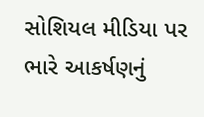સોશિયલ મીડિયા પર ભારે આકર્ષણનું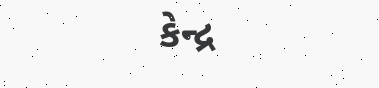કેન્દ્ર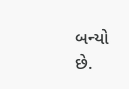બન્યો છે.